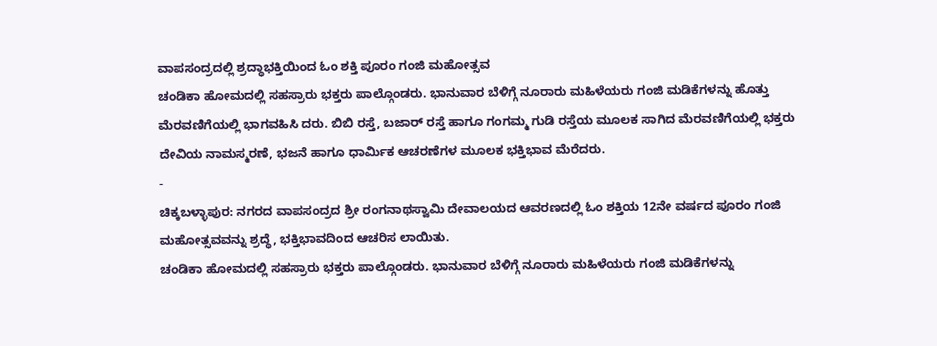ವಾಪಸಂದ್ರದಲ್ಲಿ ಶ್ರದ್ಧಾಭಕ್ತಿಯಿಂದ ಓಂ ಶಕ್ತಿ ಪೂರಂ ಗಂಜಿ ಮಹೋತ್ಸವ
ಚಂಡಿಕಾ ಹೋಮದಲ್ಲಿ ಸಹಸ್ರಾರು ಭಕ್ತರು ಪಾಲ್ಗೊಂಡರು. ಭಾನುವಾರ ಬೆಳಿಗ್ಗೆ ನೂರಾರು ಮಹಿಳೆಯರು ಗಂಜಿ ಮಡಿಕೆಗಳನ್ನು ಹೊತ್ತು ಮೆರವಣಿಗೆಯಲ್ಲಿ ಭಾಗವಹಿಸಿ ದರು. ಬಿಬಿ ರಸ್ತೆ, ಬಜಾರ್ ರಸ್ತೆ ಹಾಗೂ ಗಂಗಮ್ಮ ಗುಡಿ ರಸ್ತೆಯ ಮೂಲಕ ಸಾಗಿದ ಮೆರವಣಿಗೆಯಲ್ಲಿ ಭಕ್ತರು ದೇವಿಯ ನಾಮಸ್ಮರಣೆ, ಭಜನೆ ಹಾಗೂ ಧಾರ್ಮಿಕ ಆಚರಣೆಗಳ ಮೂಲಕ ಭಕ್ತಿಭಾವ ಮೆರೆದರು.
-
ಚಿಕ್ಕಬಳ್ಳಾಪುರ: ನಗರದ ವಾಪಸಂದ್ರದ ಶ್ರೀ ರಂಗನಾಥಸ್ವಾಮಿ ದೇವಾಲಯದ ಆವರಣದಲ್ಲಿ ಓಂ ಶಕ್ತಿಯ 12ನೇ ವರ್ಷದ ಪೂರಂ ಗಂಜಿ ಮಹೋತ್ಸವವನ್ನು ಶ್ರದ್ಧೆ, ಭಕ್ತಿಭಾವದಿಂದ ಆಚರಿಸ ಲಾಯಿತು.
ಚಂಡಿಕಾ ಹೋಮದಲ್ಲಿ ಸಹಸ್ರಾರು ಭಕ್ತರು ಪಾಲ್ಗೊಂಡರು. ಭಾನುವಾರ ಬೆಳಿಗ್ಗೆ ನೂರಾರು ಮಹಿಳೆಯರು ಗಂಜಿ ಮಡಿಕೆಗಳನ್ನು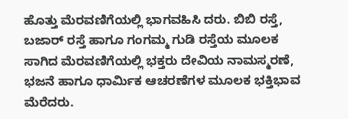ಹೊತ್ತು ಮೆರವಣಿಗೆಯಲ್ಲಿ ಭಾಗವಹಿಸಿ ದರು. ಬಿಬಿ ರಸ್ತೆ, ಬಜಾರ್ ರಸ್ತೆ ಹಾಗೂ ಗಂಗಮ್ಮ ಗುಡಿ ರಸ್ತೆಯ ಮೂಲಕ ಸಾಗಿದ ಮೆರವಣಿಗೆಯಲ್ಲಿ ಭಕ್ತರು ದೇವಿಯ ನಾಮಸ್ಮರಣೆ, ಭಜನೆ ಹಾಗೂ ಧಾರ್ಮಿಕ ಆಚರಣೆಗಳ ಮೂಲಕ ಭಕ್ತಿಭಾವ ಮೆರೆದರು.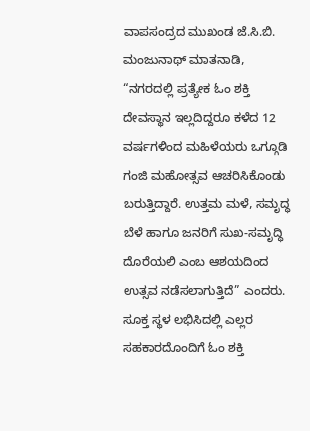ವಾಪಸಂದ್ರದ ಮುಖಂಡ ಜೆ.ಸಿ.ಬಿ. ಮಂಜುನಾಥ್ ಮಾತನಾಡಿ, “ನಗರದಲ್ಲಿ ಪ್ರತ್ಯೇಕ ಓಂ ಶಕ್ತಿ ದೇವಸ್ಥಾನ ಇಲ್ಲದಿದ್ದರೂ ಕಳೆದ 12 ವರ್ಷಗಳಿಂದ ಮಹಿಳೆಯರು ಒಗ್ಗೂಡಿ ಗಂಜಿ ಮಹೋತ್ಸವ ಆಚರಿಸಿಕೊಂಡು ಬರುತ್ತಿದ್ದಾರೆ. ಉತ್ತಮ ಮಳೆ, ಸಮೃದ್ಧ ಬೆಳೆ ಹಾಗೂ ಜನರಿಗೆ ಸುಖ-ಸಮೃದ್ಧಿ ದೊರೆಯಲಿ ಎಂಬ ಆಶಯದಿಂದ ಉತ್ಸವ ನಡೆಸಲಾಗುತ್ತಿದೆ” ಎಂದರು.
ಸೂಕ್ತ ಸ್ಥಳ ಲಭಿಸಿದಲ್ಲಿ ಎಲ್ಲರ ಸಹಕಾರದೊಂದಿಗೆ ಓಂ ಶಕ್ತಿ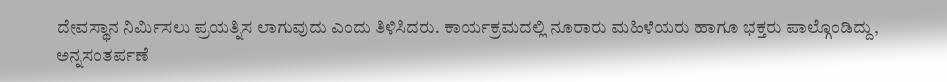ದೇವಸ್ಥಾನ ನಿರ್ಮಿಸಲು ಪ್ರಯತ್ನಿಸ ಲಾಗುವುದು ಎಂದು ತಿಳಿಸಿದರು. ಕಾರ್ಯಕ್ರಮದಲ್ಲಿ ನೂರಾರು ಮಹಿಳೆಯರು ಹಾಗೂ ಭಕ್ತರು ಪಾಲ್ಗೊಂಡಿದ್ದು, ಅನ್ನಸಂತರ್ಪಣೆ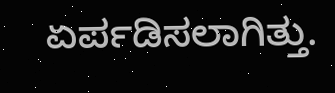ಏರ್ಪಡಿಸಲಾಗಿತ್ತು.